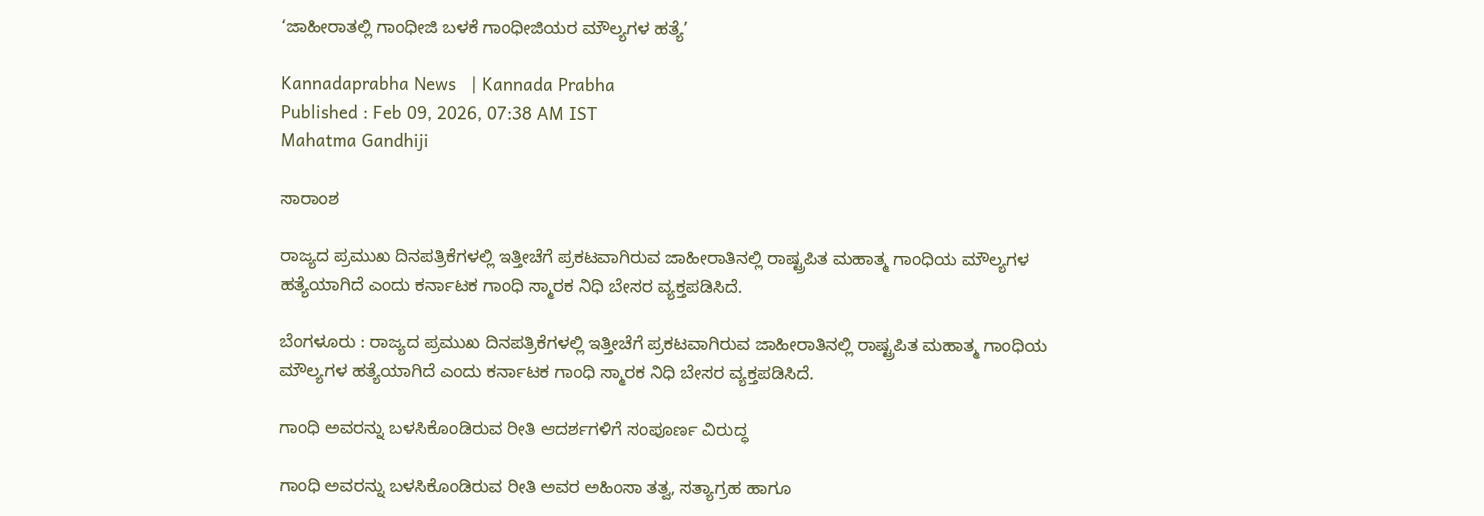‘ಜಾಹೀರಾತಲ್ಲಿ ಗಾಂಧೀಜಿ ಬಳಕೆ ಗಾಂಧೀಜಿಯರ ಮೌಲ್ಯಗಳ ಹತ್ಯೆ’

Kannadaprabha News   | Kannada Prabha
Published : Feb 09, 2026, 07:38 AM IST
Mahatma Gandhiji

ಸಾರಾಂಶ

ರಾಜ್ಯದ ಪ್ರಮುಖ ದಿನಪತ್ರಿಕೆಗಳಲ್ಲಿ ಇತ್ತೀಚೆಗೆ ಪ್ರಕಟವಾಗಿರುವ ಜಾಹೀರಾತಿನಲ್ಲಿ ರಾಷ್ಟ್ರಪಿತ ಮಹಾತ್ಮ ಗಾಂಧಿಯ ಮೌಲ್ಯಗಳ ಹತ್ಯೆಯಾಗಿದೆ ಎಂದು ಕರ್ನಾಟಕ ಗಾಂಧಿ ಸ್ಮಾರಕ ನಿಧಿ ಬೇಸರ ವ್ಯಕ್ತಪಡಿಸಿದೆ.

ಬೆಂಗಳೂರು : ರಾಜ್ಯದ ಪ್ರಮುಖ ದಿನಪತ್ರಿಕೆಗಳಲ್ಲಿ ಇತ್ತೀಚೆಗೆ ಪ್ರಕಟವಾಗಿರುವ ಜಾಹೀರಾತಿನಲ್ಲಿ ರಾಷ್ಟ್ರಪಿತ ಮಹಾತ್ಮ ಗಾಂಧಿಯ ಮೌಲ್ಯಗಳ ಹತ್ಯೆಯಾಗಿದೆ ಎಂದು ಕರ್ನಾಟಕ ಗಾಂಧಿ ಸ್ಮಾರಕ ನಿಧಿ ಬೇಸರ ವ್ಯಕ್ತಪಡಿಸಿದೆ.

ಗಾಂಧಿ ಅವರನ್ನು ಬಳಸಿಕೊಂಡಿರುವ ರೀತಿ ಆದರ್ಶಗಳಿಗೆ ಸಂಪೂರ್ಣ ವಿರುದ್ಧ

ಗಾಂಧಿ ಅವರನ್ನು ಬಳಸಿಕೊಂಡಿರುವ ರೀತಿ ಅವರ ಅಹಿಂಸಾ ತತ್ವ, ಸತ್ಯಾಗ್ರಹ ಹಾಗೂ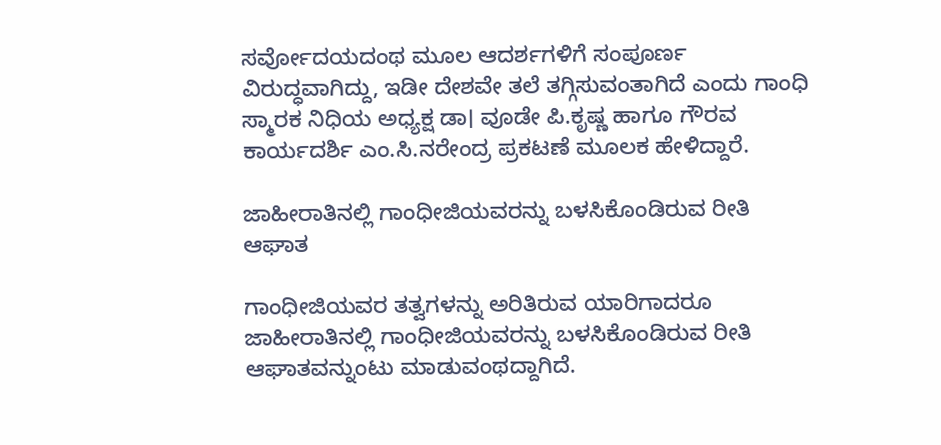ಸರ್ವೋದಯದಂಥ ಮೂಲ ಆದರ್ಶಗಳಿಗೆ ಸಂಪೂರ್ಣ ವಿರುದ್ಧವಾಗಿದ್ದು, ಇಡೀ ದೇಶವೇ ತಲೆ ತಗ್ಗಿಸುವಂತಾಗಿದೆ ಎಂದು ಗಾಂಧಿ ಸ್ಮಾರಕ ನಿಧಿಯ ಅಧ್ಯಕ್ಷ ಡಾ। ವೂಡೇ ಪಿ.ಕೃಷ್ಣ ಹಾಗೂ ಗೌರವ ಕಾರ್ಯದರ್ಶಿ ಎಂ.ಸಿ.ನರೇಂದ್ರ ಪ್ರಕಟಣೆ ಮೂಲಕ ಹೇಳಿದ್ದಾರೆ.

ಜಾಹೀರಾತಿನಲ್ಲಿ ಗಾಂಧೀಜಿಯವರನ್ನು ಬಳಸಿಕೊಂಡಿರುವ ರೀತಿ ಆಘಾತ

ಗಾಂಧೀಜಿಯವರ ತತ್ವಗಳನ್ನು ಅರಿತಿರುವ ಯಾರಿಗಾದರೂ ಜಾಹೀರಾತಿನಲ್ಲಿ ಗಾಂಧೀಜಿಯವರನ್ನು ಬಳಸಿಕೊಂಡಿರುವ ರೀತಿ ಆಘಾತವನ್ನುಂಟು ಮಾಡುವಂಥದ್ದಾಗಿದೆ.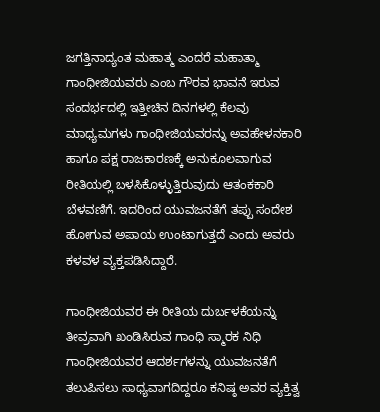ಜಗತ್ತಿನಾದ್ಯಂತ ಮಹಾತ್ಮ ಎಂದರೆ ಮಹಾತ್ಮಾ ಗಾಂಧೀಜಿಯವರು ಎಂಬ ಗೌರವ ಭಾವನೆ ಇರುವ ಸಂದರ್ಭದಲ್ಲಿ ಇತ್ತೀಚಿನ ದಿನಗಳಲ್ಲಿ ಕೆಲವು ಮಾಧ್ಯಮಗಳು ಗಾಂಧೀಜಿಯವರನ್ನು ಅವಹೇಳನಕಾರಿ ಹಾಗೂ ಪಕ್ಷ ರಾಜಕಾರಣಕ್ಕೆ ಅನುಕೂಲವಾಗುವ ರೀತಿಯಲ್ಲಿ ಬಳಸಿಕೊಳ್ಳುತ್ತಿರುವುದು ಆತಂಕಕಾರಿ ಬೆಳವಣಿಗೆ. ಇದರಿಂದ ಯುವಜನತೆಗೆ ತಪ್ಪು ಸಂದೇಶ ಹೋಗುವ ಅಪಾಯ ಉಂಟಾಗುತ್ತದೆ ಎಂದು ಅವರು ಕಳವಳ ವ್ಯಕ್ತಪಡಿಸಿದ್ದಾರೆ.

ಗಾಂಧೀಜಿಯವರ ಈ ರೀತಿಯ ದುರ್ಬಳಕೆಯನ್ನು ತೀವ್ರವಾಗಿ ಖಂಡಿಸಿರುವ ಗಾಂಧಿ ಸ್ಮಾರಕ ನಿಧಿ ಗಾಂಧೀಜಿಯವರ ಆದರ್ಶಗಳನ್ನು ಯುವಜನತೆಗೆ ತಲುಪಿಸಲು ಸಾಧ್ಯವಾಗದಿದ್ದರೂ ಕನಿಷ್ಠ ಅವರ ವ್ಯಕ್ತಿತ್ವ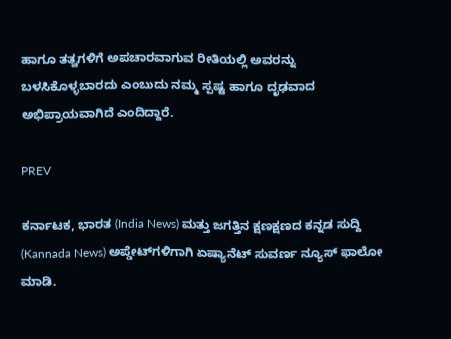ಹಾಗೂ ತತ್ವಗಳಿಗೆ ಅಪಚಾರವಾಗುವ ರೀತಿಯಲ್ಲಿ ಅವರನ್ನು ಬಳಸಿಕೊಳ್ಳಬಾರದು ಎಂಬುದು ನಮ್ಮ ಸ್ಪಷ್ಟ ಹಾಗೂ ದೃಢವಾದ ಅಭಿಪ್ರಾಯವಾಗಿದೆ ಎಂದಿದ್ದಾರೆ.

PREV

ಕರ್ನಾಟಕ, ಭಾರತ (India News) ಮತ್ತು ಜಗತ್ತಿನ ಕ್ಷಣಕ್ಷಣದ ಕನ್ನಡ ಸುದ್ದಿ (Kannada News) ಅಪ್ಡೇಟ್‌ಗಳಿಗಾಗಿ ಏಷ್ಯಾನೆಟ್ ಸುವರ್ಣ ನ್ಯೂಸ್‌ ಫಾಲೋ ಮಾಡಿ.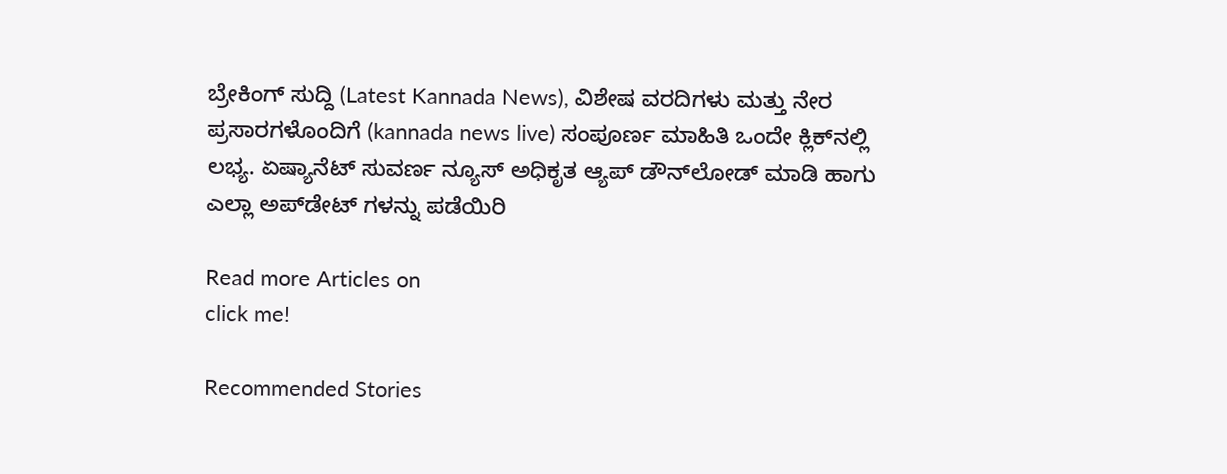ಬ್ರೇಕಿಂಗ್ ಸುದ್ದಿ (Latest Kannada News), ವಿಶೇಷ ವರದಿಗಳು ಮತ್ತು ನೇರ ಪ್ರಸಾರಗಳೊಂದಿಗೆ (kannada news live) ಸಂಪೂರ್ಣ ಮಾಹಿತಿ ಒಂದೇ ಕ್ಲಿಕ್‌ನಲ್ಲಿ ಲಭ್ಯ. ಏಷ್ಯಾನೆಟ್ ಸುವರ್ಣ ನ್ಯೂಸ್ ಅಧಿಕೃತ ಆ್ಯಪ್ ಡೌನ್‌ಲೋಡ್ ಮಾಡಿ ಹಾಗು ಎಲ್ಲಾ ಅಪ್‌ಡೇಟ್ ಗಳನ್ನು ಪಡೆಯಿರಿ

Read more Articles on
click me!

Recommended Stories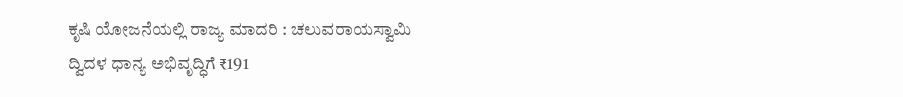ಕೃಷಿ ಯೋಜನೆಯಲ್ಲಿ ರಾಜ್ಯ ಮಾದರಿ : ಚಲುವರಾಯಸ್ವಾಮಿ
ದ್ವಿದಳ ಧಾನ್ಯ ಅಭಿವೃದ್ಧಿಗೆ ₹191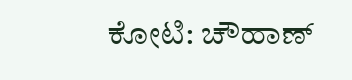ಕೋಟಿ: ಚೌಹಾಣ್‌